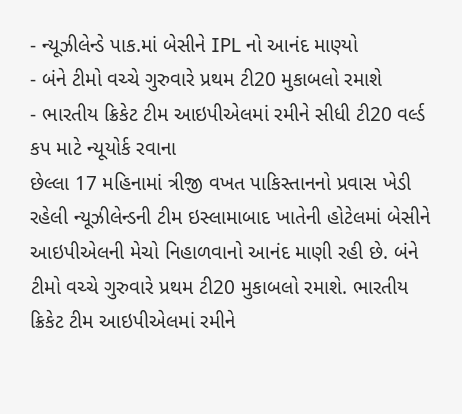- ન્યૂઝીલેન્ડે પાક.માં બેસીને IPL નો આનંદ માણ્યો
- બંને ટીમો વચ્ચે ગુરુવારે પ્રથમ ટી20 મુકાબલો રમાશે
- ભારતીય ક્રિકેટ ટીમ આઇપીએલમાં રમીને સીધી ટી20 વર્લ્ડ કપ માટે ન્યૂયોર્ક રવાના
છેલ્લા 17 મહિનામાં ત્રીજી વખત પાકિસ્તાનનો પ્રવાસ ખેડી રહેલી ન્યૂઝીલેન્ડની ટીમ ઇસ્લામાબાદ ખાતેની હોટેલમાં બેસીને આઇપીએલની મેચો નિહાળવાનો આનંદ માણી રહી છે. બંને ટીમો વચ્ચે ગુરુવારે પ્રથમ ટી20 મુકાબલો રમાશે. ભારતીય ક્રિકેટ ટીમ આઇપીએલમાં રમીને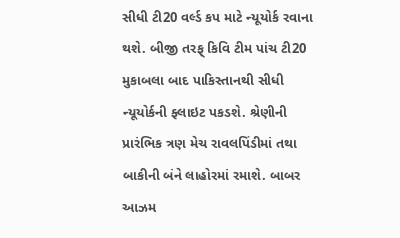સીધી ટી20 વર્લ્ડ કપ માટે ન્યૂયોર્ક રવાના થશે. બીજી તરફ્ કિવિ ટીમ પાંચ ટી20 મુકાબલા બાદ પાકિસ્તાનથી સીધી ન્યૂયોર્કની ફ્લાઇટ પકડશે. શ્રેણીની પ્રારંભિક ત્રણ મેચ રાવલપિંડીમાં તથા બાકીની બંને લાહોરમાં રમાશે. બાબર આઝમ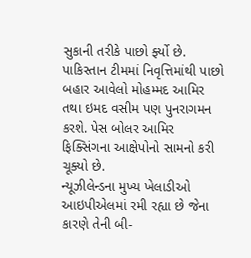સુકાની તરીકે પાછો ર્ફ્યો છે. પાકિસ્તાન ટીમમાં નિવૃત્તિમાંથી પાછો બહાર આવેલો મોહમ્મદ આમિર તથા ઇમદ વસીમ પણ પુનરાગમન કરશે. પેસ બોલર આમિર ફિક્સિંગના આક્ષેપોનો સામનો કરી ચૂક્યો છે.
ન્યૂઝીલેન્ડના મુખ્ય ખેલાડીઓ આઇપીએલમાં રમી રહ્યા છે જેના કારણે તેની બી-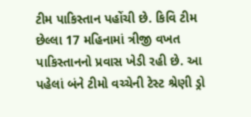ટીમ પાકિસ્તાન પહોંચી છે. કિવિ ટીમ છેલ્લા 17 મહિનામાં ત્રીજી વખત પાકિસ્તાનનો પ્રવાસ ખેડી રહી છે. આ પહેલાં બંને ટીમો વચ્ચેની ટેસ્ટ શ્રેણી ડ્રો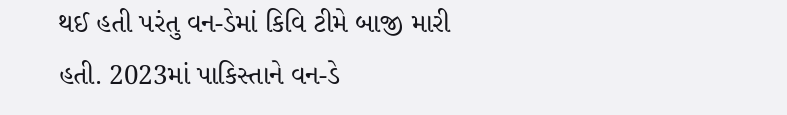થઈ હતી પરંતુ વન-ડેમાં કિવિ ટીમે બાજી મારી હતી. 2023માં પાકિસ્તાને વન-ડે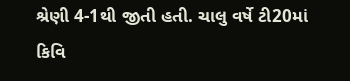શ્રેણી 4-1થી જીતી હતી. ચાલુ વર્ષે ટી20માં કિવિ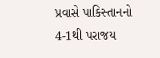પ્રવાસે પાકિસ્તાનનો 4-1થી પરાજય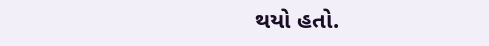થયો હતો.